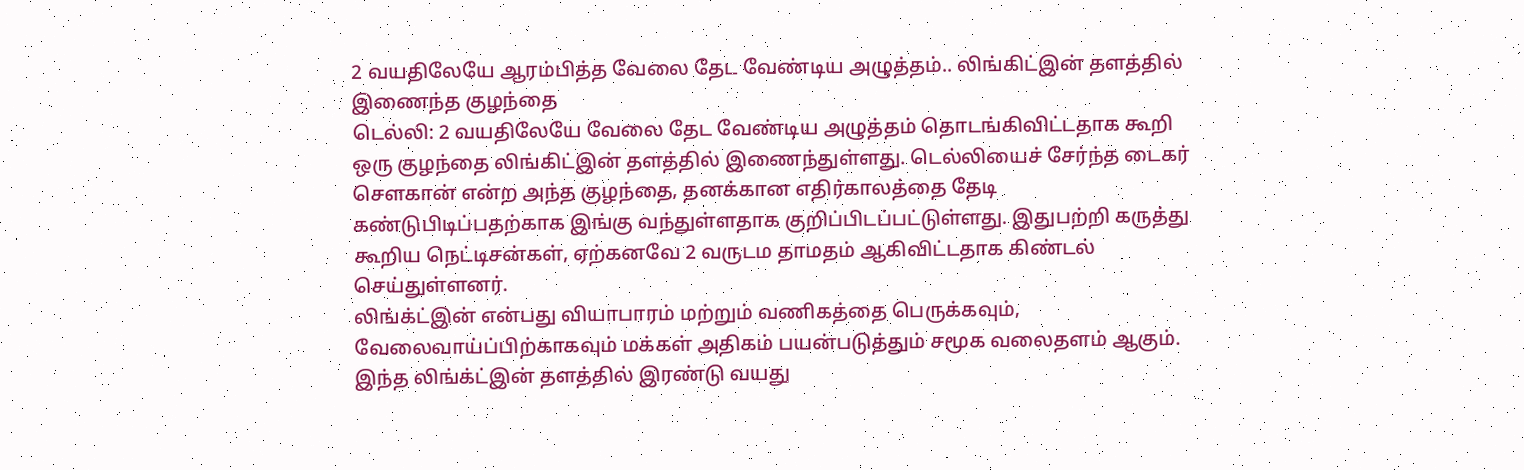2 வயதிலேயே ஆரம்பித்த வேலை தேட வேண்டிய அழுத்தம்.. லிங்கிட்இன் தளத்தில் இணைந்த குழந்தை
டெல்லி: 2 வயதிலேயே வேலை தேட வேண்டிய அழுத்தம் தொடங்கிவிட்டதாக கூறி ஒரு குழந்தை லிங்கிட்இன் தளத்தில் இணைந்துள்ளது. டெல்லியைச் சேர்ந்த டைகர் சௌகான் என்ற அந்த குழந்தை, தனக்கான எதிர்காலத்தை தேடி கண்டுபிடிப்பதற்காக இங்கு வந்துள்ளதாக குறிப்பிடப்பட்டுள்ளது. இதுபற்றி கருத்து கூறிய நெட்டிசன்கள், ஏற்கனவே 2 வருடம தாமதம் ஆகிவிட்டதாக கிண்டல் செய்துள்ளனர்.
லிங்க்ட்இன் என்பது வியாபாரம் மற்றும் வணிகத்தை பெருக்கவும், வேலைவாய்ப்பிற்காகவும் மக்கள் அதிகம் பயன்படுத்தும் சமூக வலைதளம் ஆகும். இந்த லிங்க்ட்இன் தளத்தில் இரண்டு வயது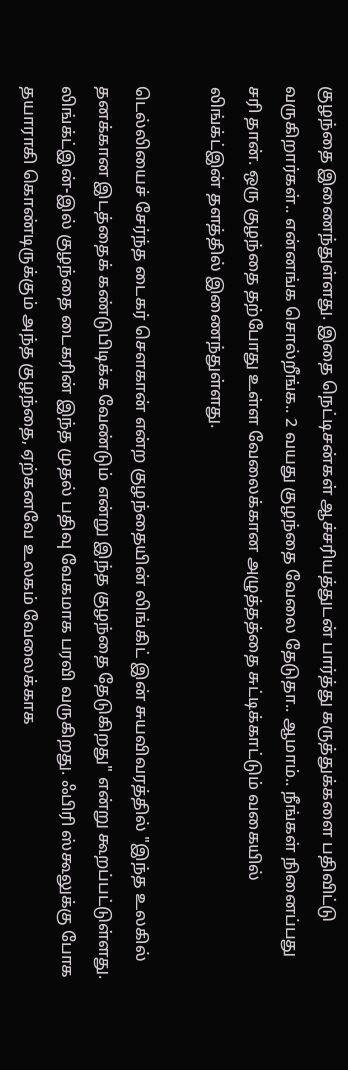குழந்தை இணைந்துள்ளது. இதை நெட்டிசன்கள் ஆச்சரியத்துடன் பார்த்து கருத்துக்களை பதிவிட்டு வருகிறார்கள்.. என்னங்க சொல்றீங்க.. 2 வயது குழந்தை வேலை தேடுதா.. ஆமாம்.. நீங்கள் நினைப்பது சரி தான். ஒரு குழந்தை தற்போது உள்ள வேலைக்கான அழுத்தத்தை சுட்டிக்காட்டும் வகையில் லிங்க்ட்இன் தளத்தில் இணைந்துள்ளது.

டெல்லியைச் சேர்ந்த டைகர் சௌகான் என்ற குழந்தையின் லிங்கிட் இன் சுயவிவரத்தில் "இந்த உலகில் தனக்கான இடத்தைக் கண்டுபிடிக்க வேண்டும் என்று இந்த குழந்தை தேடுகிறது" என்று கூறப்பட்டுள்ளது. லிங்க்ட்இன்-இல் குழந்தை டைகரின் இந்த முதல் பதிவு வேகமாக பரவி வருகிறது. ஃபிரி ஸ்கூலுக்கு போக தயாராகி கொண்டிருக்கும் அந்த குழந்தை, ஏற்கனவே உலகம் வேலைக்காக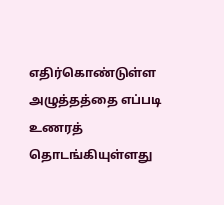எதிர்கொண்டுள்ள அழுத்தத்தை எப்படி உணரத் தொடங்கியுள்ளது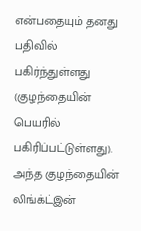என்பதையும் தனது பதிவில் பகிர்ந்துள்ளது (குழந்தையின் பெயரில் பகிரிப்பட்டுள்ளது). அந்த குழந்தையின் லிங்க்ட்இன்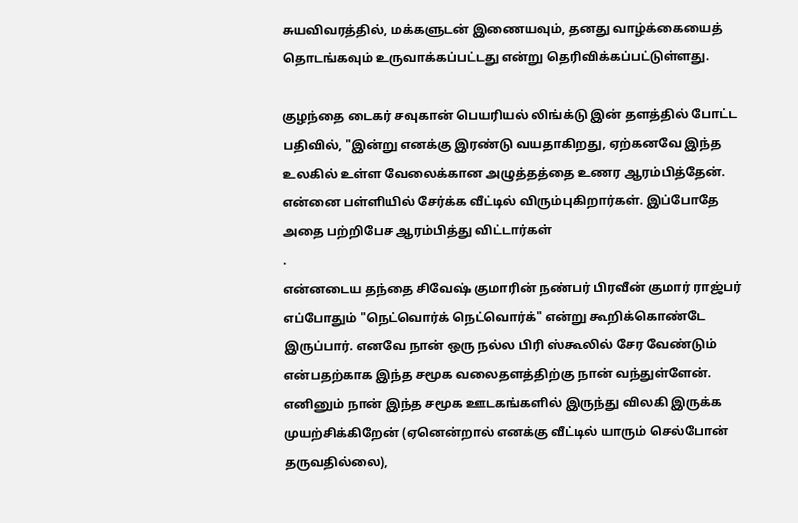சுயவிவரத்தில், மக்களுடன் இணையவும், தனது வாழ்க்கையைத் தொடங்கவும் உருவாக்கப்பட்டது என்று தெரிவிக்கப்பட்டுள்ளது.

குழந்தை டைகர் சவுகான் பெயரியல் லிங்க்டு இன் தளத்தில் போட்ட பதிவில், "இன்று எனக்கு இரண்டு வயதாகிறது, ஏற்கனவே இந்த உலகில் உள்ள வேலைக்கான அழுத்தத்தை உணர ஆரம்பித்தேன். என்னை பள்ளியில் சேர்க்க வீட்டில் விரும்புகிறார்கள். இப்போதே அதை பற்றிபேச ஆரம்பித்து விட்டார்கள்
.
என்னடைய தந்தை சிவேஷ் குமாரின் நண்பர் பிரவீன் குமார் ராஜ்பர் எப்போதும் "நெட்வொர்க் நெட்வொர்க்" என்று கூறிக்கொண்டே இருப்பார். எனவே நான் ஒரு நல்ல பிரி ஸ்கூலில் சேர வேண்டும் என்பதற்காக இந்த சமூக வலைதளத்திற்கு நான் வந்துள்ளேன். எனினும் நான் இந்த சமூக ஊடகங்களில் இருந்து விலகி இருக்க முயற்சிக்கிறேன் (ஏனென்றால் எனக்கு வீட்டில் யாரும் செல்போன் தருவதில்லை),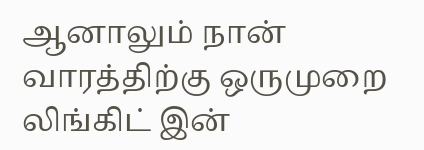ஆனாலும் நான் வாரத்திற்கு ஒருமுறை லிங்கிட் இன்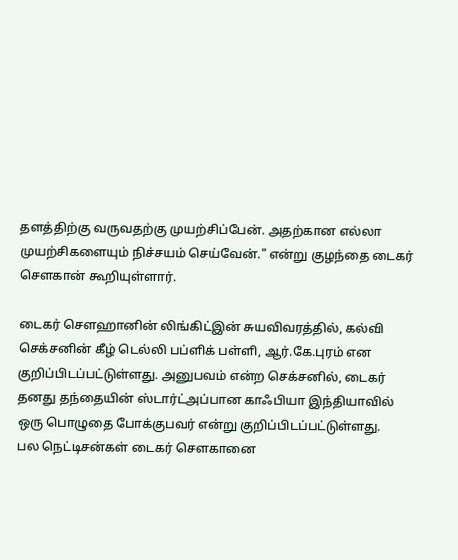தளத்திற்கு வருவதற்கு முயற்சிப்பேன். அதற்கான எல்லா முயற்சிகளையும் நிச்சயம் செய்வேன்." என்று குழந்தை டைகர் சௌகான் கூறியுள்ளார்.

டைகர் சௌஹானின் லிங்கிட்இன் சுயவிவரத்தில், கல்வி செக்சனின் கீழ் டெல்லி பப்ளிக் பள்ளி, ஆர்.கே.புரம் என குறிப்பிடப்பட்டுள்ளது. அனுபவம் என்ற செக்சனில், டைகர் தனது தந்தையின் ஸ்டார்ட்அப்பான காஃபியா இந்தியாவில் ஒரு பொழுதை போக்குபவர் என்று குறிப்பிடப்பட்டுள்ளது.
பல நெட்டிசன்கள் டைகர் சௌகானை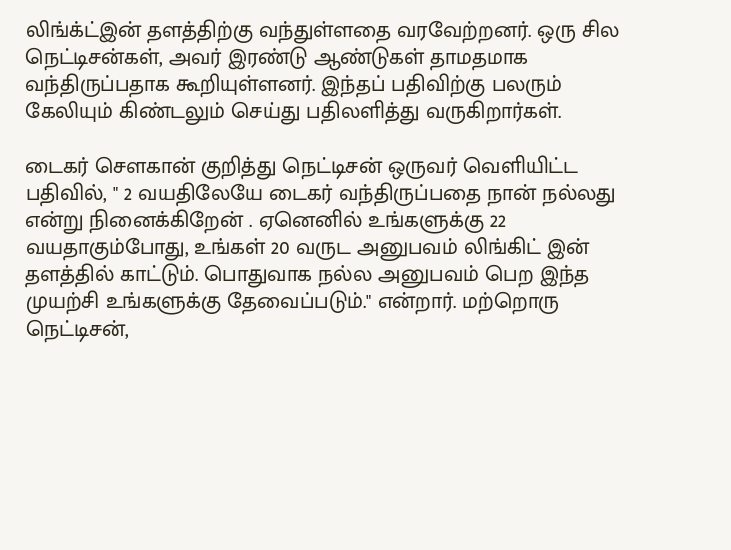லிங்க்ட்இன் தளத்திற்கு வந்துள்ளதை வரவேற்றனர். ஒரு சில நெட்டிசன்கள், அவர் இரண்டு ஆண்டுகள் தாமதமாக வந்திருப்பதாக கூறியுள்ளனர். இந்தப் பதிவிற்கு பலரும் கேலியும் கிண்டலும் செய்து பதிலளித்து வருகிறார்கள்.

டைகர் சௌகான் குறித்து நெட்டிசன் ஒருவர் வெளியிட்ட பதிவில், " 2 வயதிலேயே டைகர் வந்திருப்பதை நான் நல்லது என்று நினைக்கிறேன் . ஏனெனில் உங்களுக்கு 22 வயதாகும்போது, உங்கள் 20 வருட அனுபவம் லிங்கிட் இன் தளத்தில் காட்டும். பொதுவாக நல்ல அனுபவம் பெற இந்த முயற்சி உங்களுக்கு தேவைப்படும்." என்றார். மற்றொரு நெட்டிசன்,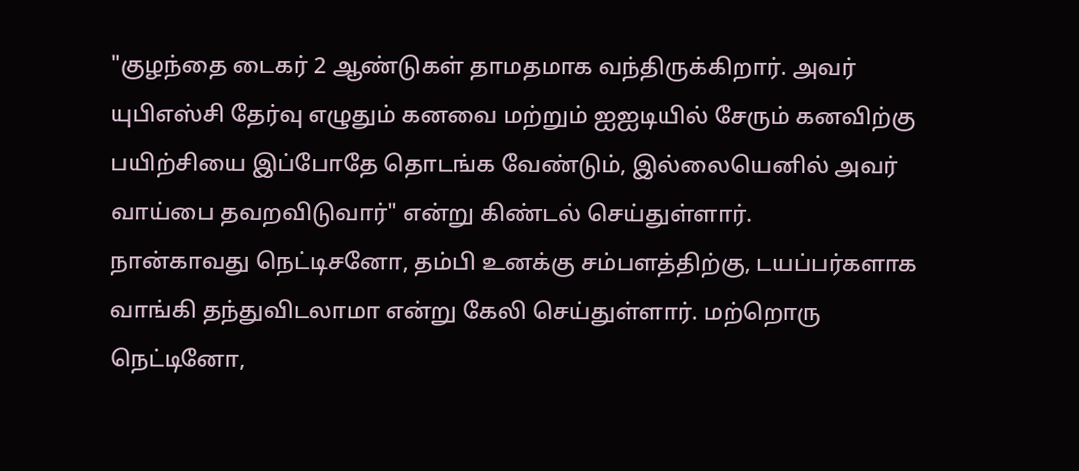"குழந்தை டைகர் 2 ஆண்டுகள் தாமதமாக வந்திருக்கிறார். அவர் யுபிஎஸ்சி தேர்வு எழுதும் கனவை மற்றும் ஐஐடியில் சேரும் கனவிற்கு பயிற்சியை இப்போதே தொடங்க வேண்டும், இல்லையெனில் அவர் வாய்பை தவறவிடுவார்" என்று கிண்டல் செய்துள்ளார்.
நான்காவது நெட்டிசனோ, தம்பி உனக்கு சம்பளத்திற்கு, டயப்பர்களாக வாங்கி தந்துவிடலாமா என்று கேலி செய்துள்ளார். மற்றொரு நெட்டினோ,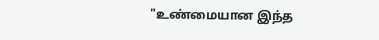"உண்மையான இந்த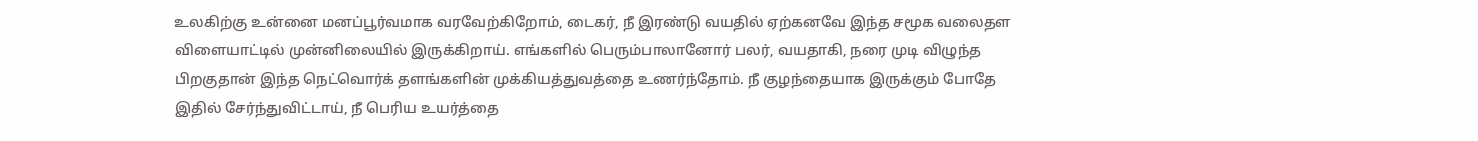உலகிற்கு உன்னை மனப்பூர்வமாக வரவேற்கிறோம், டைகர், நீ இரண்டு வயதில் ஏற்கனவே இந்த சமூக வலைதள விளையாட்டில் முன்னிலையில் இருக்கிறாய். எங்களில் பெரும்பாலானோர் பலர், வயதாகி, நரை முடி விழுந்த பிறகுதான் இந்த நெட்வொர்க் தளங்களின் முக்கியத்துவத்தை உணர்ந்தோம். நீ குழந்தையாக இருக்கும் போதே இதில் சேர்ந்துவிட்டாய், நீ பெரிய உயர்த்தை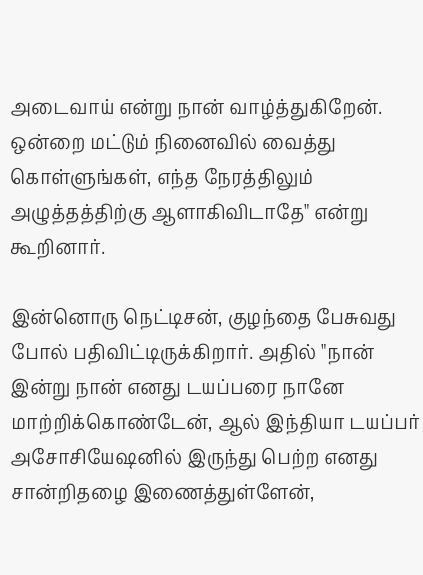அடைவாய் என்று நான் வாழ்த்துகிறேன். ஒன்றை மட்டும் நினைவில் வைத்து கொள்ளுங்கள், எந்த நேரத்திலும் அழுத்தத்திற்கு ஆளாகிவிடாதே" என்று கூறினார்.

இன்னொரு நெட்டிசன், குழந்தை பேசுவது போல் பதிவிட்டிருக்கிறார். அதில் "நான் இன்று நான் எனது டயப்பரை நானே மாற்றிக்கொண்டேன், ஆல் இந்தியா டயப்பர் அசோசியேஷனில் இருந்து பெற்ற எனது சான்றிதழை இணைத்துள்ளேன்,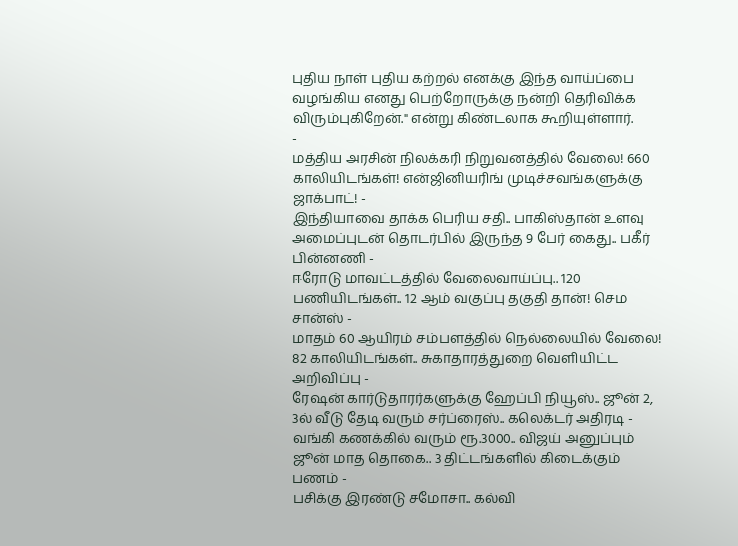புதிய நாள் புதிய கற்றல் எனக்கு இந்த வாய்ப்பை வழங்கிய எனது பெற்றோருக்கு நன்றி தெரிவிக்க விரும்புகிறேன்." என்று கிண்டலாக கூறியுள்ளார்.
-
மத்திய அரசின் நிலக்கரி நிறுவனத்தில் வேலை! 660 காலியிடங்கள்! என்ஜினியரிங் முடிச்சவங்களுக்கு ஜாக்பாட்! -
இந்தியாவை தாக்க பெரிய சதி.. பாகிஸ்தான் உளவு அமைப்புடன் தொடர்பில் இருந்த 9 பேர் கைது.. பகீர் பின்னணி -
ஈரோடு மாவட்டத்தில் வேலைவாய்ப்பு.. 120 பணியிடங்கள்.. 12 ஆம் வகுப்பு தகுதி தான்! செம சான்ஸ் -
மாதம் 60 ஆயிரம் சம்பளத்தில் நெல்லையில் வேலை! 82 காலியிடங்கள்.. சுகாதாரத்துறை வெளியிட்ட அறிவிப்பு -
ரேஷன் கார்டுதாரர்களுக்கு ஹேப்பி நியூஸ்.. ஜூன் 2, 3ல் வீடு தேடி வரும் சர்ப்ரைஸ்.. கலெக்டர் அதிரடி -
வங்கி கணக்கில் வரும் ரூ.3000.. விஜய் அனுப்பும் ஜூன் மாத தொகை.. 3 திட்டங்களில் கிடைக்கும் பணம் -
பசிக்கு இரண்டு சமோசா.. கல்வி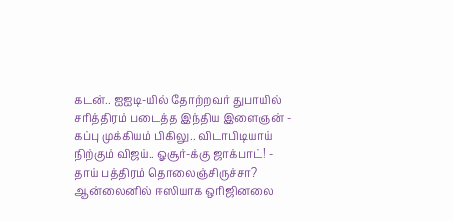கடன்.. ஐஐடி-யில் தோற்றவர் துபாயில் சரித்திரம் படைத்த இந்திய இளைஞன் -
கப்பு முக்கியம் பிகிலு.. விடாபிடியாய் நிற்கும் விஜய்.. ஓசூர்-க்கு ஜாக்பாட்! -
தாய் பத்திரம் தொலைஞ்சிருச்சா? ஆன்லைனில் ஈஸியாக ஒரிஜினலை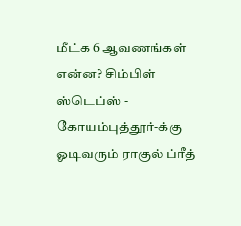மீட்க 6 ஆவணங்கள் என்ன? சிம்பிள் ஸ்டெப்ஸ் -
கோயம்புத்தூர்-க்கு ஓடிவரும் ராகுல் ப்ரீத்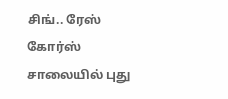சிங்.. ரேஸ் கோர்ஸ் சாலையில் புது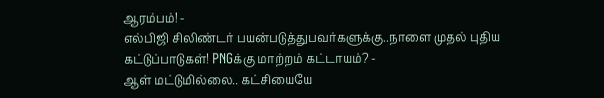ஆரம்பம்! -
எல்பிஜி சிலிண்டர் பயன்படுத்துபவர்களுக்கு..நாளை முதல் புதிய கட்டுப்பாடுகள்! PNGக்கு மாற்றம் கட்டாயம்? -
ஆள் மட்டுமில்லை.. கட்சியையே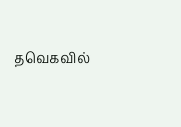தவெகவில்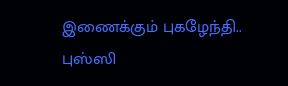இணைக்கும் புகழேந்தி.. புஸ்ஸி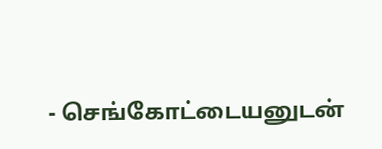- செங்கோட்டையனுடன்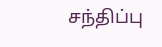சந்திப்பு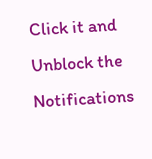Click it and Unblock the Notifications